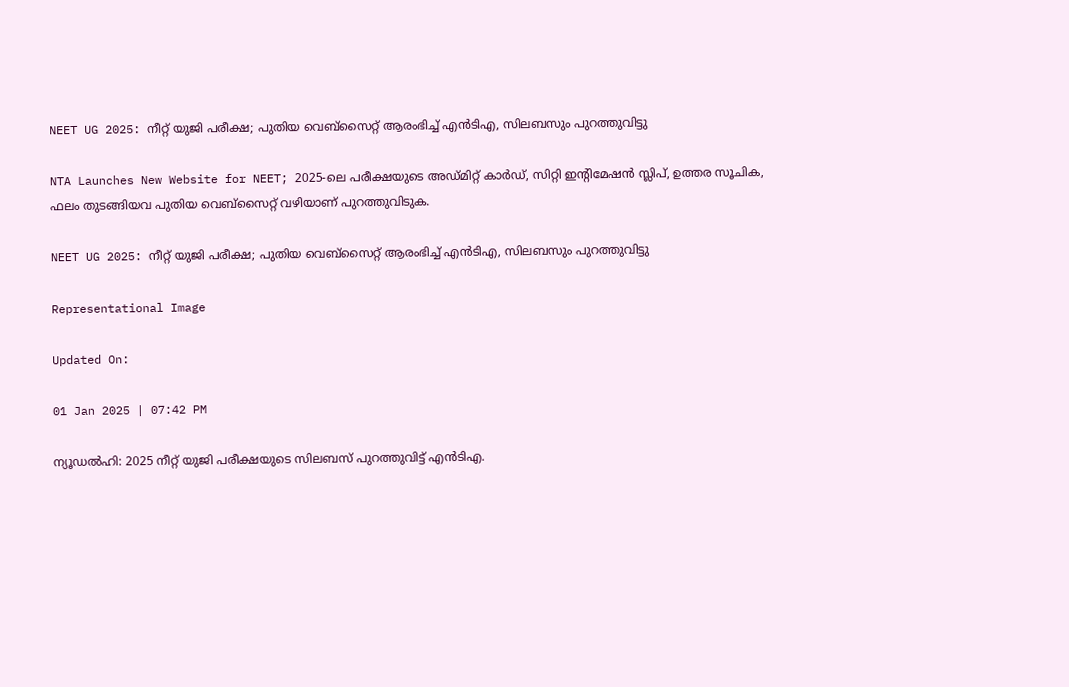NEET UG 2025: നീറ്റ് യുജി പരീക്ഷ; പുതിയ വെബ്‌സൈറ്റ് ആരംഭിച്ച് എൻടിഎ, സിലബസും പുറത്തുവിട്ടു

NTA Launches New Website for NEET; 2025-ലെ പരീക്ഷയുടെ അഡ്മിറ്റ് കാർഡ്, സിറ്റി ഇന്റിമേഷൻ സ്ലിപ്, ഉത്തര സൂചിക, ഫലം തുടങ്ങിയവ പുതിയ വെബ്‌സൈറ്റ് വഴിയാണ് പുറത്തുവിടുക.

NEET UG 2025: നീറ്റ് യുജി പരീക്ഷ; പുതിയ വെബ്‌സൈറ്റ് ആരംഭിച്ച് എൻടിഎ, സിലബസും പുറത്തുവിട്ടു

Representational Image

Updated On:

01 Jan 2025 | 07:42 PM

ന്യൂഡൽഹി: 2025 നീറ്റ് യുജി പരീക്ഷയുടെ സിലബസ് പുറത്തുവിട്ട് എൻടിഎ.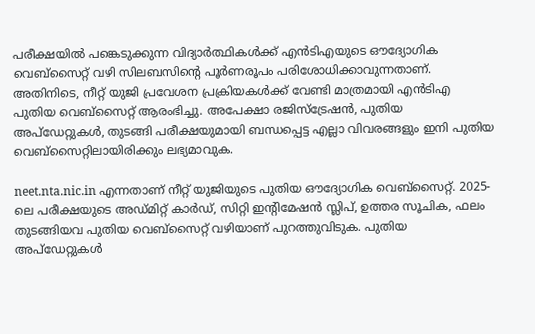പരീക്ഷയിൽ പങ്കെടുക്കുന്ന വിദ്യാർത്ഥികൾക്ക് എൻടിഎയുടെ ഔദ്യോഗിക വെബ്‌സൈറ്റ് വഴി സിലബസിന്റെ പൂർണരൂപം പരിശോധിക്കാവുന്നതാണ്. അതിനിടെ, നീറ്റ് യുജി പ്രവേശന പ്രക്രിയകൾക്ക് വേണ്ടി മാത്രമായി എൻടിഎ പുതിയ വെബ്‌സൈറ്റ് ആരംഭിച്ചു. അപേക്ഷാ രജിസ്ട്രേഷൻ, പുതിയ അപ്‌ഡേറ്റുകൾ, തുടങ്ങി പരീക്ഷയുമായി ബന്ധപ്പെട്ട എല്ലാ വിവരങ്ങളും ഇനി പുതിയ വെബ്സൈറ്റിലായിരിക്കും ലഭ്യമാവുക.

neet.nta.nic.in എന്നതാണ് നീറ്റ് യുജിയുടെ പുതിയ ഔദ്യോഗിക വെബ്‌സൈറ്റ്. 2025-ലെ പരീക്ഷയുടെ അഡ്മിറ്റ് കാർഡ്, സിറ്റി ഇന്റിമേഷൻ സ്ലിപ്, ഉത്തര സൂചിക, ഫലം തുടങ്ങിയവ പുതിയ വെബ്‌സൈറ്റ് വഴിയാണ് പുറത്തുവിടുക. പുതിയ അപ്‌ഡേറ്റുകൾ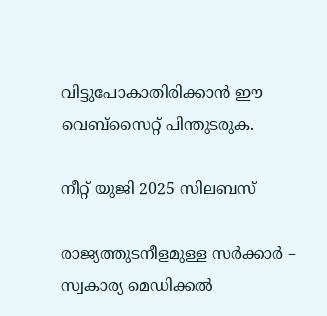വിട്ടുപോകാതിരിക്കാൻ ഈ വെബ്‌സൈറ്റ് പിന്തുടരുക.

നീറ്റ് യുജി 2025 സിലബസ്

രാജ്യത്തുടനീളമുള്ള സര്‍ക്കാര്‍ – സ്വകാര്യ മെഡിക്കല്‍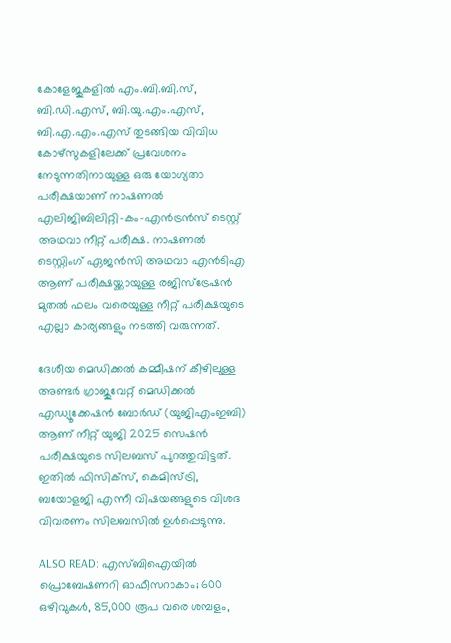കോളേജുകളിൽ എം.ബി.ബി.സ്, ബി.ഡി.എസ്, ബി.യു.എം.എസ്, ബി.എ.എം.എസ് തുടങ്ങിയ വിവിധ കോഴ്‌സുകളിലേക്ക് പ്രവേശനം നേടുന്നതിനായുള്ള ഒരു യോഗ്യതാ പരീക്ഷയാണ് നാഷണൽ എലിജിബിലിറ്റി-കം-എൻട്രൻസ് ടെസ്റ്റ് അഥവാ നീറ്റ് പരീക്ഷ. നാഷണൽ ടെസ്റ്റിംഗ് ഏജൻസി അഥവാ എൻടിഎ ആണ് പരീക്ഷയ്ക്കായുള്ള രജിസ്‌ട്രേഷന്‍ മുതല്‍ ഫലം വരെയുള്ള നീറ്റ് പരീക്ഷയുടെ എല്ലാ കാര്യങ്ങളും നടത്തി വരുന്നത്.

ദേശീയ മെഡിക്കൽ കമ്മീഷന് കീഴിലുള്ള അണ്ടർ ഗ്രാജുവേറ്റ് മെഡിക്കൽ എഡ്യൂക്കേഷൻ ബോർഡ് (യുജിഎംഇബി) ആണ് നീറ്റ് യുജി 2025 സെഷൻ പരീക്ഷയുടെ സിലബസ് പുറത്തുവിട്ടത്. ഇതിൽ ഫിസിക്സ്, കെമിസ്ട്രി, ബയോളജി എന്നീ വിഷയങ്ങളുടെ വിശദ വിവരണം സിലബസിൽ ഉൾപ്പെടുന്നു.

ALSO READ: എസ്ബിഐയിൽ പ്രൊബേഷണറി ഓഫീസറാകാം; 600 ഒഴിവുകൾ, 85,000 രൂപ വരെ ശമ്പളം,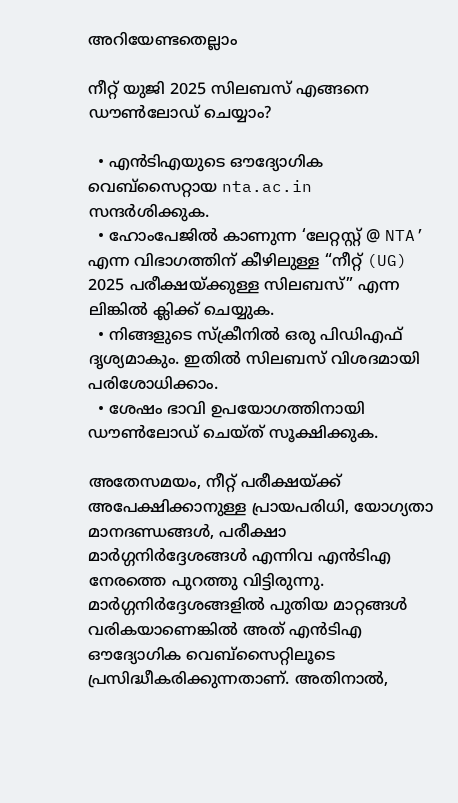അറിയേണ്ടതെല്ലാം

നീറ്റ് യുജി 2025 സിലബസ് എങ്ങനെ ഡൗൺലോഡ് ചെയ്യാം?

  • എൻടിഎയുടെ ഔദ്യോഗിക വെബ്‌സൈറ്റായ nta.ac.in സന്ദർശിക്കുക.
  • ഹോംപേജിൽ കാണുന്ന ‘ലേറ്റസ്റ്റ് @ NTA’ എന്ന വിഭാഗത്തിന് കീഴിലുള്ള “നീറ്റ് (UG) 2025 പരീക്ഷയ്ക്കുള്ള സിലബസ്” എന്ന ലിങ്കിൽ ക്ലിക്ക് ചെയ്യുക.
  • നിങ്ങളുടെ സ്ക്രീനിൽ ഒരു പിഡിഎഫ് ദൃശ്യമാകും. ഇതിൽ സിലബസ് വിശദമായി പരിശോധിക്കാം.
  • ശേഷം ഭാവി ഉപയോഗത്തിനായി ഡൗൺലോഡ് ചെയ്ത് സൂക്ഷിക്കുക.

അതേസമയം, നീറ്റ് പരീക്ഷയ്ക്ക് അപേക്ഷിക്കാനുള്ള പ്രായപരിധി, യോഗ്യതാ മാനദണ്ഡങ്ങൾ, പരീക്ഷാ മാർഗ്ഗനിർദ്ദേശങ്ങൾ എന്നിവ എൻടിഎ നേരത്തെ പുറത്തു വിട്ടിരുന്നു. മാർഗ്ഗനിർദ്ദേശങ്ങളിൽ പുതിയ മാറ്റങ്ങൾ വരികയാണെങ്കിൽ അത് എൻടിഎ ഔദ്യോഗിക വെബ്‌സൈറ്റിലൂടെ പ്രസിദ്ധീകരിക്കുന്നതാണ്. അതിനാൽ,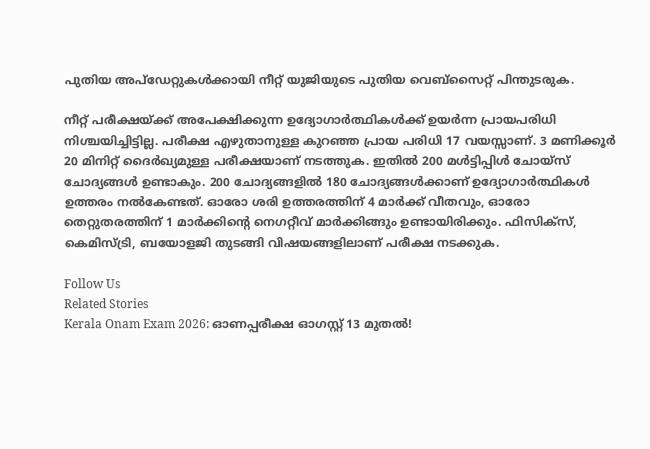പുതിയ അപ്‌ഡേറ്റുകൾക്കായി നീറ്റ് യുജിയുടെ പുതിയ വെബ്‌സൈറ്റ് പിന്തുടരുക.

നീറ്റ് പരീക്ഷയ്ക്ക് അപേക്ഷിക്കുന്ന ഉദ്യോഗാർത്ഥികൾക്ക് ഉയർന്ന പ്രായപരിധി നിശ്ചയിച്ചിട്ടില്ല. പരീക്ഷ എഴുതാനുള്ള കുറഞ്ഞ പ്രായ പരിധി 17 വയസ്സാണ്. 3 മണിക്കൂർ 20 മിനിറ്റ് ദൈർഖ്യമുള്ള പരീക്ഷയാണ് നടത്തുക. ഇതിൽ 200 മൾട്ടിപ്പിൾ ചോയ്സ് ചോദ്യങ്ങൾ ഉണ്ടാകും. 200 ചോദ്യങ്ങളിൽ 180 ചോദ്യങ്ങൾക്കാണ് ഉദ്യോഗാർത്ഥികൾ ഉത്തരം നൽകേണ്ടത്. ഓരോ ശരി ഉത്തരത്തിന് 4 മാർക്ക് വീതവും, ഓരോ തെറ്റുതരത്തിന് 1 മാർക്കിൻ്റെ നെഗറ്റീവ് മാർക്കിങ്ങും ഉണ്ടായിരിക്കും. ഫിസിക്സ്, കെമിസ്ട്രി, ബയോളജി തുടങ്ങി വിഷയങ്ങളിലാണ് പരീക്ഷ നടക്കുക.

Follow Us
Related Stories
Kerala Onam Exam 2026: ഓണപ്പരീക്ഷ ഓഗസ്റ്റ് 13 മുതൽ!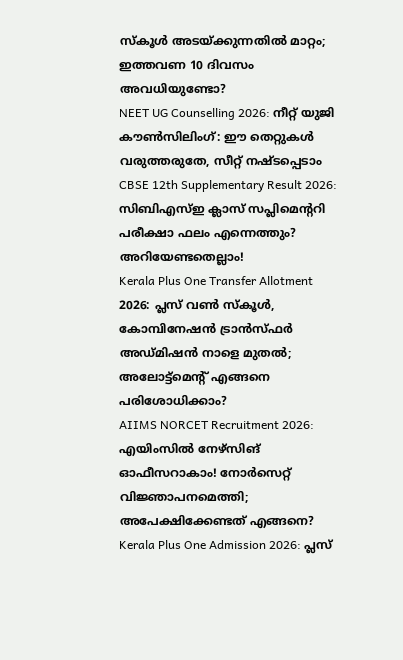സ്കൂൾ അടയ്ക്കുന്നതിൽ മാറ്റം; ഇത്തവണ 10 ദിവസം അവധിയുണ്ടോ?
NEET UG Counselling 2026: നീറ്റ് യുജി കൗൺസിലിംഗ്: ഈ തെറ്റുകൾ വരുത്തരുതേ, സീറ്റ് നഷ്ടപ്പെടാം
CBSE 12th Supplementary Result 2026: സിബിഎസ്ഇ ക്ലാസ് സപ്ലിമെന്ററി പരീക്ഷാ ഫലം എന്നെത്തും? അറിയേണ്ടതെല്ലാം!
Kerala Plus One Transfer Allotment 2026: പ്ലസ് വണ്‍ സ്‌കൂള്‍, കോമ്പിനേഷന്‍ ട്രാന്‍സ്ഫര്‍ അഡ്മിഷന്‍ നാളെ മുതല്‍; അലോട്ട്‌മെന്റ് എങ്ങനെ പരിശോധിക്കാം?
AIIMS NORCET Recruitment 2026: എയിംസിൽ നേഴ്സിങ് ഓഫീസറാകാം! നോർസെറ്റ് വിജ്ഞാപനമെത്തി; അപേക്ഷിക്കേണ്ടത് എങ്ങനെ?
Kerala Plus One Admission 2026: പ്ലസ്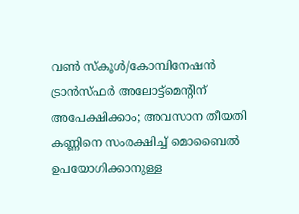വൺ സ്കൂൾ/കോമ്പിനേഷൻ ട്രാൻസ്ഫർ അലോട്ട്‌മെൻ്റിന് അപേക്ഷിക്കാം; അവസാന തീയതി
കണ്ണിനെ സംരക്ഷിച്ച് മൊബൈൽ ഉപയോഗിക്കാനുള്ള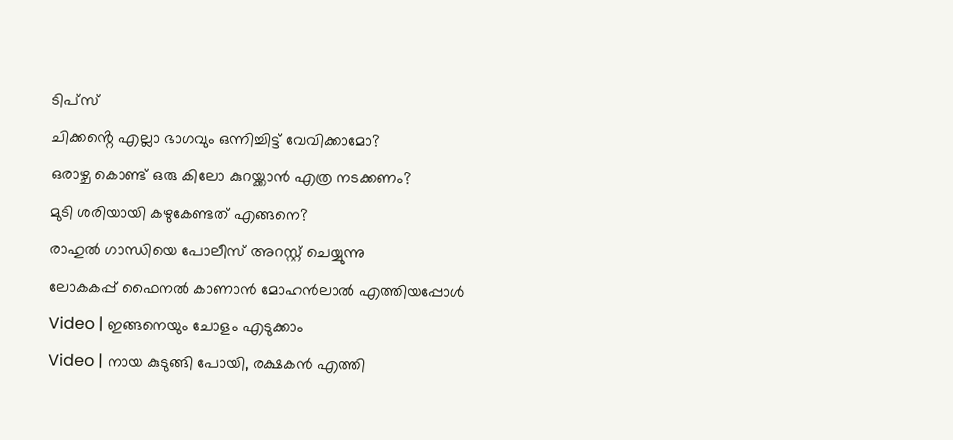ടിപ്സ്
ചിക്കൻ്റെ എല്ലാ ഭാഗവും ഒന്നിച്ചിട്ട് വേവിക്കാമോ?
ഒരാഴ്ച കൊണ്ട് ഒരു കിലോ കുറയ്ക്കാൻ എത്ര നടക്കണം?
മുടി ശരിയായി കഴുകേണ്ടത് എങ്ങനെ?
രാഹുൽ ഗാന്ധിയെ പോലീസ് അറസ്റ്റ് ചെയ്യുന്നു
ലോകകപ്പ് ഫൈനൽ കാണാൻ മോഹൻലാൽ എത്തിയപ്പോൾ
Video | ഇങ്ങനെയും ചോളം എടുക്കാം
Video | നായ കുടുങ്ങി പോയി, രക്ഷകൻ എത്തി